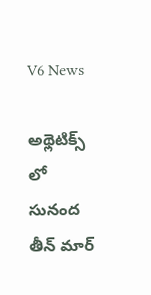V6 News

అథ్లెటిక్స్ లో సునంద తీన్ మార్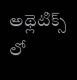అథ్లెటిక్స్ లో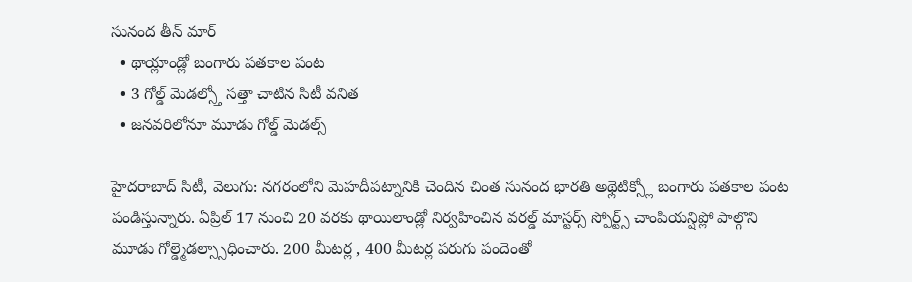సునంద తీన్ మార్
  • థాయ్లాండ్లో బంగారు పతకాల పంట
  • 3 గోల్డ్ మెడల్స్తో సత్తా చాటిన సిటీ వనిత
  • జనవరిలోనూ మూడు గోల్డ్ మెడల్స్

హైదరాబాద్ సిటీ, వెలుగు: నగరంలోని మెహదీపట్నానికి చెందిన చింత సునంద భారతి అథ్లెటిక్స్లో బంగారు పతకాల పంట పండిస్తున్నారు. ఏప్రిల్ 17 నుంచి 20 వరకు థాయిలాండ్లో నిర్వహించిన వరల్డ్ మాస్టర్స్ స్పోర్ట్స్ చాంపియన్షిప్లో పాల్గొని మూడు గోల్డ్మెడల్స్సాధించారు. 200 మీటర్ల , 400 మీటర్ల పరుగు పందెంతో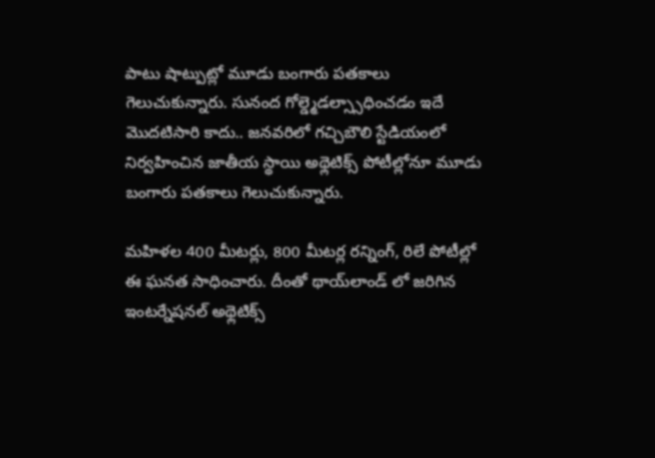పాటు షాట్పుట్లో మూడు బంగారు పతకాలు గెలుచుకున్నారు. సునంద గోల్డ్మెడల్స్సాధించడం ఇదే మొదటిసారి కాదు.. జనవరిలో గచ్చిబౌలి స్టేడియంలో నిర్వహించిన జాతీయ స్థాయి అథ్లెటిక్స్ పోటీల్లోనూ మూడు బంగారు పతకాలు గెలుచుకున్నారు.

మహిళల 400 మీటర్లు, 800 మీటర్ల రన్నింగ్, రిలే పోటీల్లో ఈ ఘనత సాధించారు. దీంతో థాయ్‌‌‌‌‌‌‌‌‌‌‌‌‌‌‌‌‌‌‌‌‌‌‌‌‌‌‌‌‌‌‌‌‌‌‌‌‌‌‌‌‌‌‌‌‌‌‌‌‌‌‌‌‌‌‌‌‌‌‌‌‌‌‌‌లాండ్ లో జరిగిన ఇంటర్నేషనల్ అథ్లెటిక్స్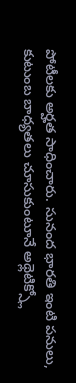పోటీలకు అర్హత సాధించారు. సునంద భారతి ఇంటి పనులు, కుటుంబ బాధ్యతలు చూసుకుంటూనే అథ్లెటిక్స్లో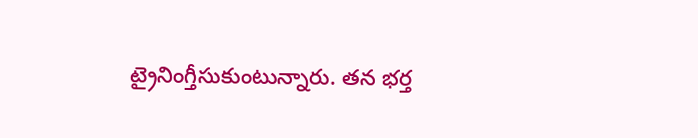ట్రైనింగ్తీసుకుంటున్నారు. తన భర్త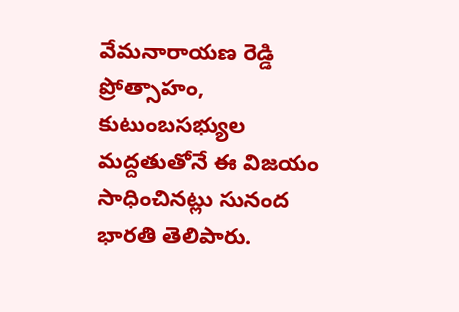వేమనారాయణ రెడ్డి ప్రోత్సాహం, కుటుంబసభ్యుల మద్దతుతోనే ఈ విజయం సాధించినట్లు సునంద భారతి తెలిపారు.